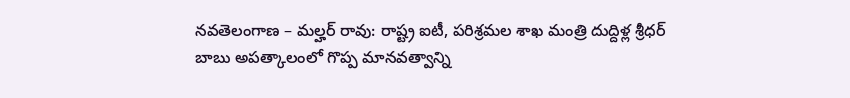నవతెలంగాణ – మల్హర్ రావు: రాష్ట్ర ఐటీ, పరిశ్రమల శాఖ మంత్రి దుద్దిళ్ల శ్రీధర్ బాబు అపత్కాలంలో గొప్ప మానవత్వాన్ని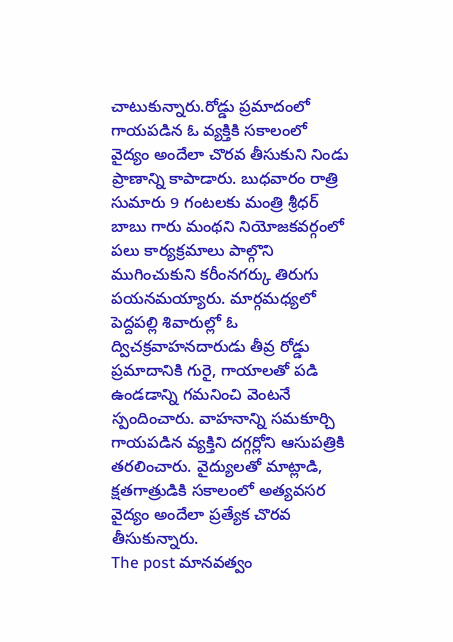చాటుకున్నారు.రోడ్డు ప్రమాదంలో గాయపడిన ఓ వ్యక్తికి సకాలంలో వైద్యం అందేలా చొరవ తీసుకుని నిండు ప్రాణాన్ని కాపాడారు. బుధవారం రాత్రి సుమారు 9 గంటలకు మంత్రి శ్రీధర్ బాబు గారు మంథని నియోజకవర్గంలో పలు కార్యక్రమాలు పాల్గొని ముగించుకుని కరీంనగర్కు తిరుగు పయనమయ్యారు. మార్గమధ్యలో పెద్దపల్లి శివారుల్లో ఓ ద్విచక్రవాహనదారుడు తీవ్ర రోడ్డు ప్రమాదానికి గురై, గాయాలతో పడి ఉండడాన్ని గమనించి వెంటనే స్పందించారు. వాహనాన్ని సమకూర్చి గాయపడిన వ్యక్తిని దగ్గర్లోని ఆసుపత్రికి తరలించారు. వైద్యులతో మాట్లాడి, క్షతగాత్రుడికి సకాలంలో అత్యవసర వైద్యం అందేలా ప్రత్యేక చొరవ తీసుకున్నారు.
The post మానవత్వం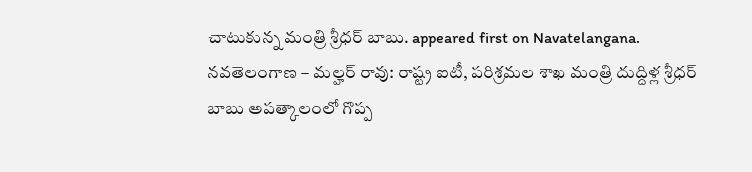చాటుకున్న మంత్రి శ్రీధర్ బాబు. appeared first on Navatelangana.
నవతెలంగాణ – మల్హర్ రావు: రాష్ట్ర ఐటీ, పరిశ్రమల శాఖ మంత్రి దుద్దిళ్ల శ్రీధర్ బాబు అపత్కాలంలో గొప్ప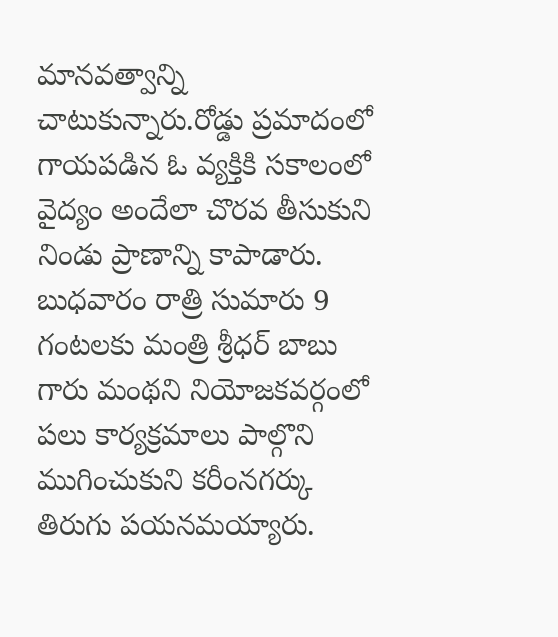మానవత్వాన్ని చాటుకున్నారు.రోడ్డు ప్రమాదంలో గాయపడిన ఓ వ్యక్తికి సకాలంలో వైద్యం అందేలా చొరవ తీసుకుని నిండు ప్రాణాన్ని కాపాడారు. బుధవారం రాత్రి సుమారు 9 గంటలకు మంత్రి శ్రీధర్ బాబు గారు మంథని నియోజకవర్గంలో పలు కార్యక్రమాలు పాల్గొని ముగించుకుని కరీంనగర్కు తిరుగు పయనమయ్యారు.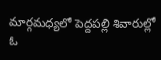మార్గమధ్యలో పెద్దపల్లి శివారుల్లో ఓ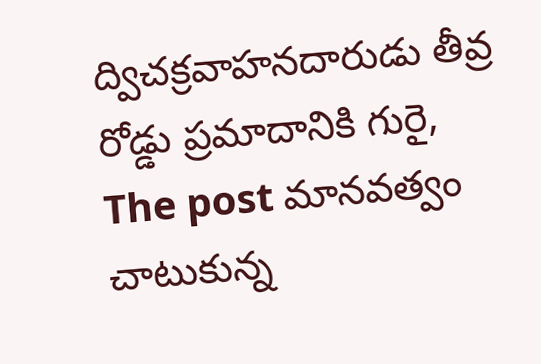ద్విచక్రవాహనదారుడు తీవ్ర రోడ్డు ప్రమాదానికి గురై,
The post మానవత్వం చాటుకున్న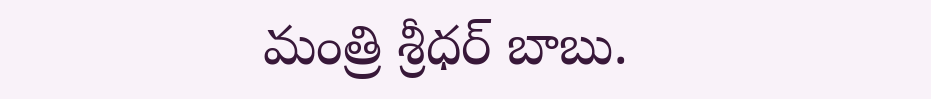మంత్రి శ్రీధర్ బాబు.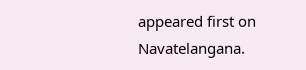appeared first on Navatelangana.